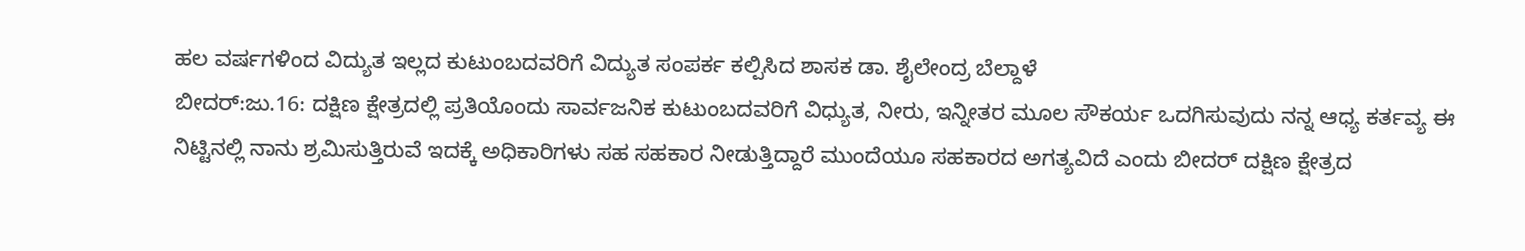ಹಲ ವರ್ಷಗಳಿಂದ ವಿದ್ಯುತ ಇಲ್ಲದ ಕುಟುಂಬದವರಿಗೆ ವಿದ್ಯುತ ಸಂಪರ್ಕ ಕಲ್ಪಿಸಿದ ಶಾಸಕ ಡಾ. ಶೈಲೇಂದ್ರ ಬೆಲ್ದಾಳೆ
ಬೀದರ್:ಜು.16: ದಕ್ಷಿಣ ಕ್ಷೇತ್ರದಲ್ಲಿ ಪ್ರತಿಯೊಂದು ಸಾರ್ವಜನಿಕ ಕುಟುಂಬದವರಿಗೆ ವಿಧ್ಯುತ, ನೀರು, ಇನ್ನೀತರ ಮೂಲ ಸೌಕರ್ಯ ಒದಗಿಸುವುದು ನನ್ನ ಆಧ್ಯ ಕರ್ತವ್ಯ ಈ ನಿಟ್ಟಿನಲ್ಲಿ ನಾನು ಶ್ರಮಿಸುತ್ತಿರುವೆ ಇದಕ್ಕೆ ಅಧಿಕಾರಿಗಳು ಸಹ ಸಹಕಾರ ನೀಡುತ್ತಿದ್ದಾರೆ ಮುಂದೆಯೂ ಸಹಕಾರದ ಅಗತ್ಯವಿದೆ ಎಂದು ಬೀದರ್ ದಕ್ಷಿಣ ಕ್ಷೇತ್ರದ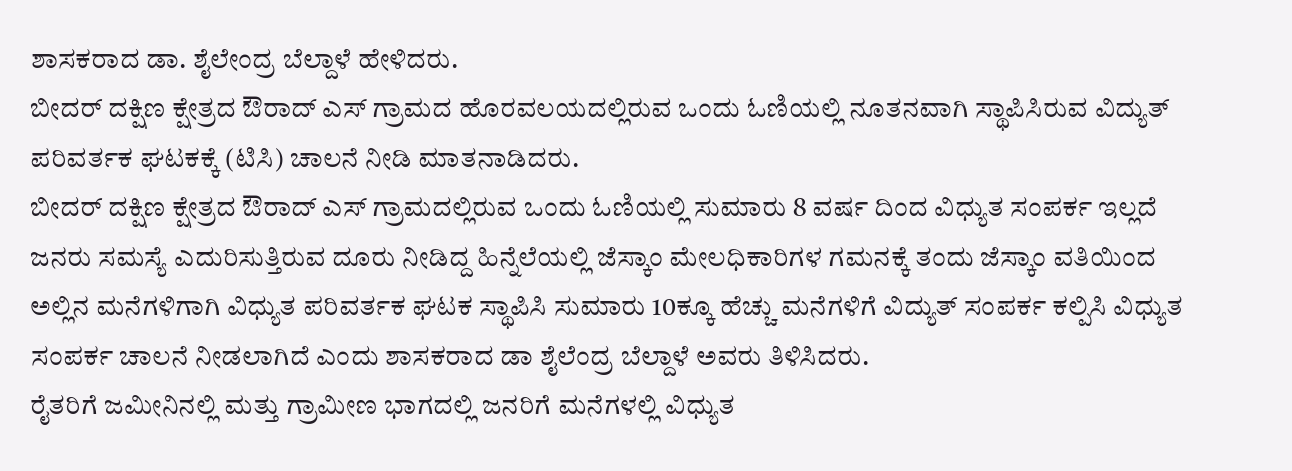ಶಾಸಕರಾದ ಡಾ. ಶೈಲೇಂದ್ರ ಬೆಲ್ದಾಳೆ ಹೇಳಿದರು.
ಬೀದರ್ ದಕ್ಷಿಣ ಕ್ಷೇತ್ರದ ಔರಾದ್ ಎಸ್ ಗ್ರಾಮದ ಹೊರವಲಯದಲ್ಲಿರುವ ಒಂದು ಓಣಿಯಲ್ಲಿ ನೂತನವಾಗಿ ಸ್ಥಾಪಿಸಿರುವ ವಿದ್ಯುತ್ ಪರಿವರ್ತಕ ಘಟಕಕ್ಕೆ (ಟಿಸಿ) ಚಾಲನೆ ನೀಡಿ ಮಾತನಾಡಿದರು.
ಬೀದರ್ ದಕ್ಷಿಣ ಕ್ಷೇತ್ರದ ಔರಾದ್ ಎಸ್ ಗ್ರಾಮದಲ್ಲಿರುವ ಒಂದು ಓಣಿಯಲ್ಲಿ ಸುಮಾರು 8 ವರ್ಷ ದಿಂದ ವಿಧ್ಯುತ ಸಂಪರ್ಕ ಇಲ್ಲದೆ ಜನರು ಸಮಸ್ಯೆ ಎದುರಿಸುತ್ತಿರುವ ದೂರು ನೀಡಿದ್ದ ಹಿನ್ನೆಲೆಯಲ್ಲಿ ಜೆಸ್ಕಾಂ ಮೇಲಧಿಕಾರಿಗಳ ಗಮನಕ್ಕೆ ತಂದು ಜೆಸ್ಕಾಂ ವತಿಯಿಂದ ಅಲ್ಲಿನ ಮನೆಗಳಿಗಾಗಿ ವಿಧ್ಯುತ ಪರಿವರ್ತಕ ಘಟಕ ಸ್ಥಾಪಿಸಿ ಸುಮಾರು 10ಕ್ಕೂ ಹೆಚ್ಚು ಮನೆಗಳಿಗೆ ವಿದ್ಯುತ್ ಸಂಪರ್ಕ ಕಲ್ಪಿಸಿ ವಿಧ್ಯುತ ಸಂಪರ್ಕ ಚಾಲನೆ ನೀಡಲಾಗಿದೆ ಎಂದು ಶಾಸಕರಾದ ಡಾ ಶೈಲೆಂದ್ರ ಬೆಲ್ದಾಳೆ ಅವರು ತಿಳಿಸಿದರು.
ರೈತರಿಗೆ ಜಮೀನಿನಲ್ಲಿ ಮತ್ತು ಗ್ರಾಮೀಣ ಭಾಗದಲ್ಲಿ ಜನರಿಗೆ ಮನೆಗಳಲ್ಲಿ ವಿಧ್ಯುತ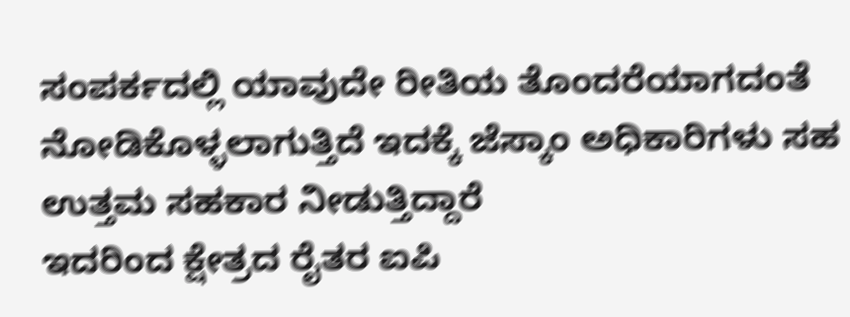ಸಂಪರ್ಕದಲ್ಲಿ ಯಾವುದೇ ರೀತಿಯ ತೊಂದರೆಯಾಗದಂತೆ ನೋಡಿಕೊಳ್ಳಲಾಗುತ್ತಿದೆ ಇದಕ್ಕೆ ಜೆಸ್ಕಾಂ ಅಧಿಕಾರಿಗಳು ಸಹ ಉತ್ತಮ ಸಹಕಾರ ನೀಡುತ್ತಿದ್ದಾರೆ
ಇದರಿಂದ ಕ್ಷೇತ್ರದ ರೈತರ ಐಪಿ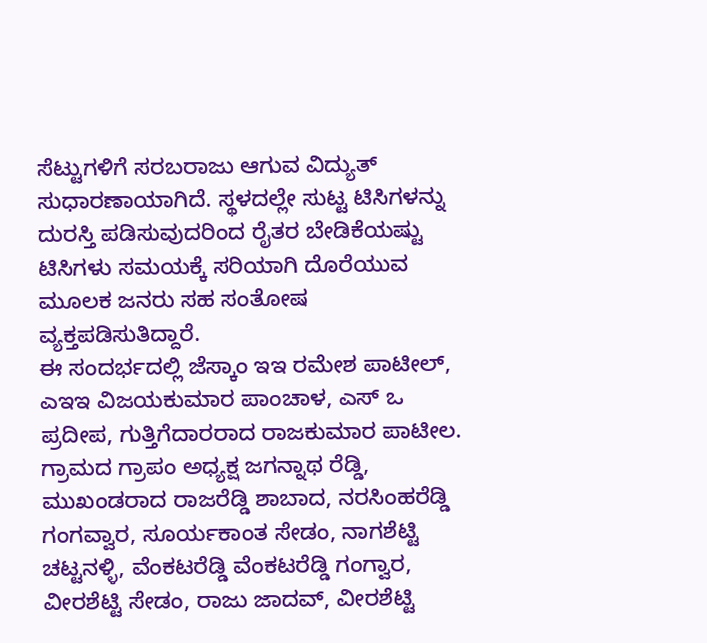ಸೆಟ್ಟುಗಳಿಗೆ ಸರಬರಾಜು ಆಗುವ ವಿದ್ಯುತ್ ಸುಧಾರಣಾಯಾಗಿದೆ. ಸ್ಥಳದಲ್ಲೇ ಸುಟ್ಟ ಟಿಸಿಗಳನ್ನು ದುರಸ್ತಿ ಪಡಿಸುವುದರಿಂದ ರೈತರ ಬೇಡಿಕೆಯಷ್ಟು ಟಿಸಿಗಳು ಸಮಯಕ್ಕೆ ಸರಿಯಾಗಿ ದೊರೆಯುವ ಮೂಲಕ ಜನರು ಸಹ ಸಂತೋಷ ವ್ಯಕ್ತಪಡಿಸುತಿದ್ದಾರೆ.
ಈ ಸಂದರ್ಭದಲ್ಲಿ ಜೆಸ್ಕಾಂ ಇಇ ರಮೇಶ ಪಾಟೀಲ್, ಎಇಇ ವಿಜಯಕುಮಾರ ಪಾಂಚಾಳ, ಎಸ್ ಒ ಪ್ರದೀಪ, ಗುತ್ತಿಗೆದಾರರಾದ ರಾಜಕುಮಾರ ಪಾಟೀಲ. ಗ್ರಾಮದ ಗ್ರಾಪಂ ಅಧ್ಯಕ್ಷ ಜಗನ್ನಾಥ ರೆಡ್ಡಿ, ಮುಖಂಡರಾದ ರಾಜರೆಡ್ಡಿ ಶಾಬಾದ, ನರಸಿಂಹರೆಡ್ಡಿ ಗಂಗವ್ವಾರ, ಸೂರ್ಯಕಾಂತ ಸೇಡಂ, ನಾಗಶೆಟ್ಟಿ ಚಟ್ಟನಳ್ಳಿ, ವೆಂಕಟರೆಡ್ಡಿ ವೆಂಕಟರೆಡ್ಡಿ ಗಂಗ್ವಾರ, ವೀರಶೆಟ್ಟಿ ಸೇಡಂ, ರಾಜು ಜಾದವ್, ವೀರಶೆಟ್ಟಿ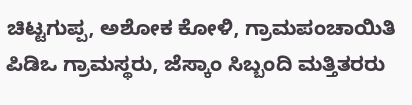ಚಿಟ್ಟಗುಪ್ಪ, ಅಶೋಕ ಕೋಳಿ, ಗ್ರಾಮಪಂಚಾಯಿತಿ ಪಿಡಿಒ ಗ್ರಾಮಸ್ಥರು, ಜೆಸ್ಕಾಂ ಸಿಬ್ಬಂದಿ ಮತ್ತಿತರರು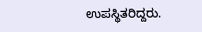ಉಪಸ್ಥಿತರಿದ್ದರು.